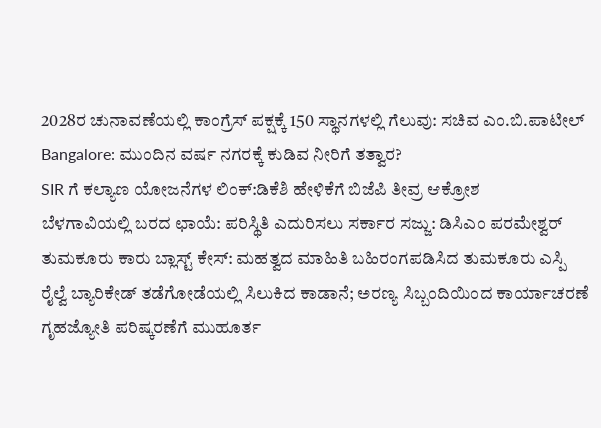2028ರ ಚುನಾವಣೆಯಲ್ಲಿ ಕಾಂಗ್ರೆಸ್ ಪಕ್ಷಕ್ಕೆ 150 ಸ್ಥಾನಗಳಲ್ಲಿ ಗೆಲುವು: ಸಚಿವ ಎಂ.ಬಿ.ಪಾಟೀಲ್
Bangalore: ಮುಂದಿನ ವರ್ಷ ನಗರಕ್ಕೆ ಕುಡಿವ ನೀರಿಗೆ ತತ್ವಾರ?
SIR ಗೆ ಕಲ್ಯಾಣ ಯೋಜನೆಗಳ ಲಿಂಕ್:ಡಿಕೆಶಿ ಹೇಳಿಕೆಗೆ ಬಿಜೆಪಿ ತೀವ್ರ ಆಕ್ರೋಶ
ಬೆಳಗಾವಿಯಲ್ಲಿ ಬರದ ಛಾಯೆ: ಪರಿಸ್ಥಿತಿ ಎದುರಿಸಲು ಸರ್ಕಾರ ಸಜ್ಜು: ಡಿಸಿಎಂ ಪರಮೇಶ್ವರ್
ತುಮಕೂರು ಕಾರು ಬ್ಲಾಸ್ಟ್ ಕೇಸ್: ಮಹತ್ವದ ಮಾಹಿತಿ ಬಹಿರಂಗಪಡಿಸಿದ ತುಮಕೂರು ಎಸ್ಪಿ
ರೈಲ್ವೆ ಬ್ಯಾರಿಕೇಡ್ ತಡೆಗೋಡೆಯಲ್ಲಿ ಸಿಲುಕಿದ ಕಾಡಾನೆ; ಅರಣ್ಯ ಸಿಬ್ಬಂದಿಯಿಂದ ಕಾರ್ಯಾಚರಣೆ
ಗೃಹಜ್ಯೋತಿ ಪರಿಷ್ಕರಣೆಗೆ ಮುಹೂರ್ತ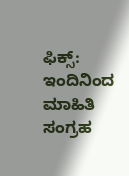ಫಿಕ್ಸ್: ಇಂದಿನಿಂದ ಮಾಹಿತಿ ಸಂಗ್ರಹ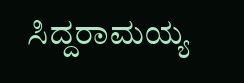ಸಿದ್ದರಾಮಯ್ಯ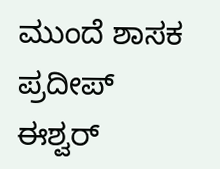ಮುಂದೆ ಶಾಸಕ ಪ್ರದೀಪ್ ಈಶ್ವರ್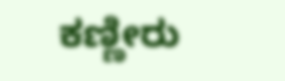ಕಣ್ಣೀರು